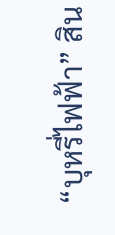“บุหรี่ไฟฟ้า” สิน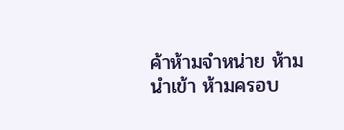ค้าห้ามจำหน่าย ห้ามนำเข้า ห้ามครอบ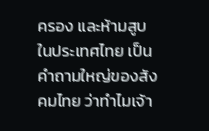ครอง และห้ามสูบในประเทศไทย เป็นคำถามใหญ่ของสังคมไทย ว่าทำไมเจ้า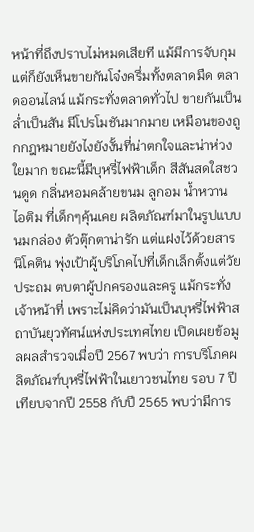หน้าที่ถึงปราบไม่หมดเสียที แม้มีการจับกุม แต่ก็ยังเห็นขายกันโจ๋งครึ่มทั้งตลาดมืด ตลาดออนไลน์ แม้กระทั่งตลาดทั่วไป ขายกันเป็นล่ำเป็นสัน มีโปรโมชันมากมาย เหมือนของถูกกฎหมายยังไงยังงั้นที่น่าตกใจและน่าห่วงใยมาก ขณะนี้มีบุหรี่ไฟฟ้าเด็ก สีสันสดใสชวนดูด กลิ่นหอมคล้ายขนม ลูกอม น้ำหวาน ไอติม ที่เด็กๆคุ้นเคย ผลิตภัณฑ์มาในรูปแบบนมกล่อง ตัวตุ๊กตาน่ารัก แต่แฝงไว้ด้วยสารนิโคติน พุ่งเป้าผู้บริโภคไปที่เด็กเล็กตั้งแต่วัยประถม ตบตาผู้ปกครองและครู แม้กระทั่งเจ้าหน้าที่ เพราะไม่คิดว่ามันเป็นบุหรี่ไฟฟ้าสถาบันยุวทัศน์แห่งประเทศไทย เปิดเผยข้อมูลผลสำรวจเมื่อปี 2567 พบว่า การบริโภคผลิตภัณฑ์บุหรี่ไฟฟ้าในเยาวชนไทย รอบ 7 ปี เทียบจากปี 2558 กับปี 2565 พบว่ามีการ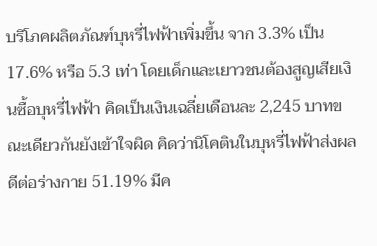บริโภคผลิตภัณฑ์บุหรี่ไฟฟ้าเพิ่มขึ้น จาก 3.3% เป็น 17.6% หรือ 5.3 เท่า โดยเด็กและเยาวชนต้องสูญเสียเงินซื้อบุหรี่ไฟฟ้า คิดเป็นเงินเฉลี่ยเดือนละ 2,245 บาทขณะเดียวกันยังเข้าใจผิด คิดว่านิโคตินในบุหรี่ไฟฟ้าส่งผลดีต่อร่างกาย 51.19% มีค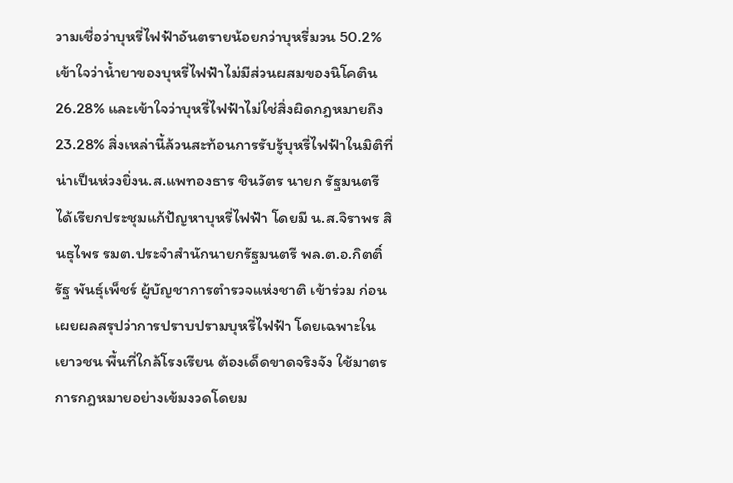วามเชื่อว่าบุหรี่ไฟฟ้าอันตรายน้อยกว่าบุหรี่มวน 50.2% เข้าใจว่าน้ำยาของบุหรี่ไฟฟ้าไม่มีส่วนผสมของนิโคติน 26.28% และเข้าใจว่าบุหรี่ไฟฟ้าไม่ใช่สิ่งผิดกฎหมายถึง 23.28% สิ่งเหล่านี้ล้วนสะท้อนการรับรู้บุหรี่ไฟฟ้าในมิติที่น่าเป็นห่วงยิ่งน.ส.แพทองธาร ชินวัตร นายก รัฐมนตรี ได้เรียกประชุมแก้ปัญหาบุหรี่ไฟฟ้า โดยมี น.ส.จิราพร สินธุไพร รมต.ประจำสำนักนายกรัฐมนตรี พล.ต.อ.กิตติ์รัฐ พันธุ์เพ็ชร์ ผู้บัญชาการตำรวจแห่งชาติ เข้าร่วม ก่อนเผยผลสรุปว่าการปราบปรามบุหรี่ไฟฟ้า โดยเฉพาะในเยาวชน พื้นที่ใกล้โรงเรียน ต้องเด็ดขาดจริงจัง ใช้มาตรการกฎหมายอย่างเข้มงวดโดยม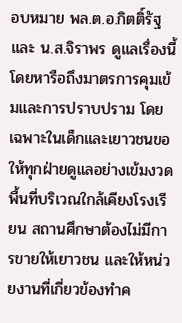อบหมาย พล.ต.อ.กิตติ์รัฐ และ น.ส.จิราพร ดูแลเรื่องนี้โดยหารือถึงมาตรการคุมเข้มและการปราบปราม โดยเฉพาะในเด็กและเยาวชนขอให้ทุกฝ่ายดูแลอย่างเข้มงวด พื้นที่บริเวณใกล้เคียงโรงเรียน สถานศึกษาต้องไม่มีการขายให้เยาวชน และให้หน่วยงานที่เกี่ยวข้องทำค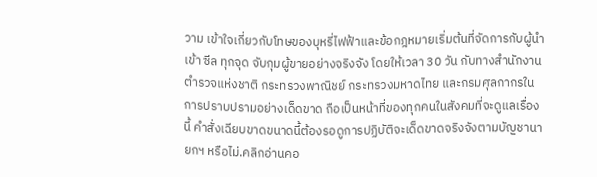วาม เข้าใจเกี่ยวกับโทษของบุหรี่ไฟฟ้าและข้อกฎหมายเริ่มต้นที่จัดการกับผู้นำเข้า ซีล ทุกจุด จับกุมผู้ขายอย่างจริงจัง โดยให้เวลา 30 วัน กับทางสำนักงานตำรวจแห่งชาติ กระทรวงพาณิชย์ กระทรวงมหาดไทย และกรมศุลกากรในการปราบปรามอย่างเด็ดขาด ถือเป็นหน้าที่ของทุกคนในสังคมที่จะดูแลเรื่องนี้ คำสั่งเฉียบขาดขนาดนี้ต้องรอดูการปฏิบัติจะเด็ดขาดจริงจังตามบัญชานายกฯ หรือไม่.คลิกอ่านคอ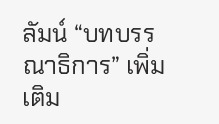ลัมน์ “บทบรรณาธิการ” เพิ่มเติม